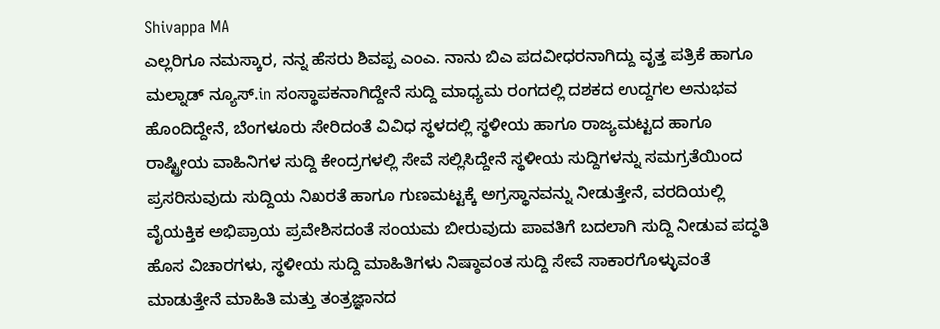Shivappa MA
ಎಲ್ಲರಿಗೂ ನಮಸ್ಕಾರ, ನನ್ನ ಹೆಸರು ಶಿವಪ್ಪ ಎಂಎ. ನಾನು ಬಿಎ ಪದವೀಧರನಾಗಿದ್ದು ವೃತ್ತ ಪತ್ರಿಕೆ ಹಾಗೂ ಮಲ್ನಾಡ್ ನ್ಯೂಸ್.in ಸಂಸ್ಥಾಪಕನಾಗಿದ್ದೇನೆ ಸುದ್ದಿ ಮಾಧ್ಯಮ ರಂಗದಲ್ಲಿ ದಶಕದ ಉದ್ದಗಲ ಅನುಭವ ಹೊಂದಿದ್ದೇನೆ, ಬೆಂಗಳೂರು ಸೇರಿದಂತೆ ವಿವಿಧ ಸ್ಥಳದಲ್ಲಿ ಸ್ಥಳೀಯ ಹಾಗೂ ರಾಜ್ಯಮಟ್ಟದ ಹಾಗೂ ರಾಷ್ಟ್ರೀಯ ವಾಹಿನಿಗಳ ಸುದ್ದಿ ಕೇಂದ್ರಗಳಲ್ಲಿ ಸೇವೆ ಸಲ್ಲಿಸಿದ್ದೇನೆ ಸ್ಥಳೀಯ ಸುದ್ದಿಗಳನ್ನು ಸಮಗ್ರತೆಯಿಂದ ಪ್ರಸರಿಸುವುದು ಸುದ್ದಿಯ ನಿಖರತೆ ಹಾಗೂ ಗುಣಮಟ್ಟಕ್ಕೆ ಅಗ್ರಸ್ಥಾನವನ್ನು ನೀಡುತ್ತೇನೆ, ವರದಿಯಲ್ಲಿ ವೈಯಕ್ತಿಕ ಅಭಿಪ್ರಾಯ ಪ್ರವೇಶಿಸದಂತೆ ಸಂಯಮ ಬೀರುವುದು ಪಾವತಿಗೆ ಬದಲಾಗಿ ಸುದ್ದಿ ನೀಡುವ ಪದ್ಧತಿ ಹೊಸ ವಿಚಾರಗಳು, ಸ್ಥಳೀಯ ಸುದ್ದಿ ಮಾಹಿತಿಗಳು ನಿಷ್ಠಾವಂತ ಸುದ್ದಿ ಸೇವೆ ಸಾಕಾರಗೊಳ್ಳುವಂತೆ ಮಾಡುತ್ತೇನೆ ಮಾಹಿತಿ ಮತ್ತು ತಂತ್ರಜ್ಞಾನದ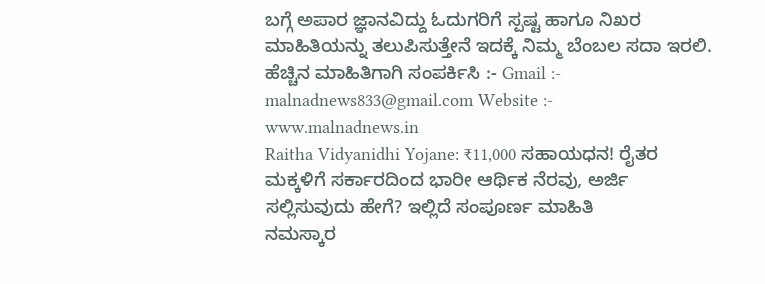ಬಗ್ಗೆ ಅಪಾರ ಜ್ಞಾನವಿದ್ದು ಓದುಗರಿಗೆ ಸ್ಪಷ್ಟ ಹಾಗೂ ನಿಖರ ಮಾಹಿತಿಯನ್ನು ತಲುಪಿಸುತ್ತೇನೆ ಇದಕ್ಕೆ ನಿಮ್ಮ ಬೆಂಬಲ ಸದಾ ಇರಲಿ. ಹೆಚ್ಚಿನ ಮಾಹಿತಿಗಾಗಿ ಸಂಪರ್ಕಿಸಿ :- Gmail :- malnadnews833@gmail.com Website :- www.malnadnews.in
Raitha Vidyanidhi Yojane: ₹11,000 ಸಹಾಯಧನ! ರೈತರ ಮಕ್ಕಳಿಗೆ ಸರ್ಕಾರದಿಂದ ಭಾರೀ ಆರ್ಥಿಕ ನೆರವು, ಅರ್ಜಿ ಸಲ್ಲಿಸುವುದು ಹೇಗೆ? ಇಲ್ಲಿದೆ ಸಂಪೂರ್ಣ ಮಾಹಿತಿ
ನಮಸ್ಕಾರ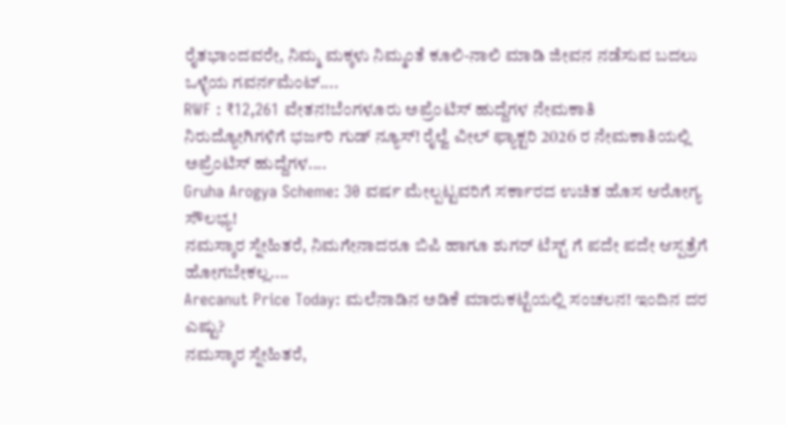ರೈತಭಾಂದವರೇ, ನಿಮ್ಮ ಮಕ್ಕಳು ನಿಮ್ಮಂತೆ ಕೂಲಿ-ನಾಲಿ ಮಾಡಿ ಜೀವನ ನಡೆಸುವ ಬದಲು ಒಳ್ಳೆಯ ಗವರ್ನಮೆಂಟ್....
RWF : ₹12,261 ವೇತನ!ಬೆಂಗಳೂರು ಅಪ್ರೆಂಟಿಸ್ ಹುದ್ದೆಗಳ ನೇಮಕಾತಿ
ನಿರುದ್ಯೋಗಿಗಳಿಗೆ ಭರ್ಜರಿ ಗುಡ್ ನ್ಯೂಸ್! ರೈಲ್ವೆ ವೀಲ್ ಫ್ಯಾಕ್ಟರಿ 2026 ರ ನೇಮಕಾತಿಯಲ್ಲಿ ಅಪ್ರೆಂಟಿಸ್ ಹುದ್ದೆಗಳ....
Gruha Arogya Scheme: 30 ವರ್ಷ ಮೇಲ್ಪಟ್ಟವರಿಗೆ ಸರ್ಕಾರದ ಉಚಿತ ಹೊಸ ಆರೋಗ್ಯ ಸೌಲಭ್ಯ!
ನಮಸ್ಕಾರ ಸ್ನೇಹಿತರೆ, ನಿಮಗೇನಾದರೂ ಬಿಪಿ ಹಾಗೂ ಶುಗರ್ ಟೆಸ್ಟ್ ಗೆ ಪದೇ ಪದೇ ಆಸ್ಪತ್ರೆಗೆ ಹೋಗಬೇಕಲ್ಲ....
Arecanut Price Today: ಮಲೆನಾಡಿನ ಅಡಿಕೆ ಮಾರುಕಟ್ಟೆಯಲ್ಲಿ ಸಂಚಲನ! ಇಂದಿನ ದರ ಎಷ್ಟು?
ನಮಸ್ಕಾರ ಸ್ನೇಹಿತರೆ,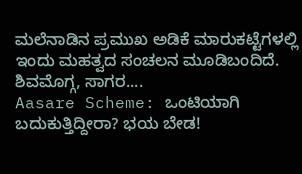ಮಲೆನಾಡಿನ ಪ್ರಮುಖ ಅಡಿಕೆ ಮಾರುಕಟ್ಟೆಗಳಲ್ಲಿ ಇಂದು ಮಹತ್ವದ ಸಂಚಲನ ಮೂಡಿಬಂದಿದೆ. ಶಿವಮೊಗ್ಗ, ಸಾಗರ....
Aasare Scheme: ಒಂಟಿಯಾಗಿ ಬದುಕುತ್ತಿದ್ದೀರಾ? ಭಯ ಬೇಡ!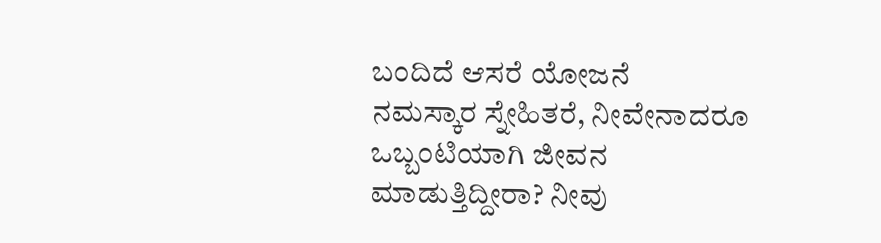ಬಂದಿದೆ ಆಸರೆ ಯೋಜನೆ
ನಮಸ್ಕಾರ ಸ್ನೇಹಿತರೆ, ನೀವೇನಾದರೂ ಒಬ್ಬಂಟಿಯಾಗಿ ಜೀವನ ಮಾಡುತ್ತಿದ್ದೀರಾ? ನೀವು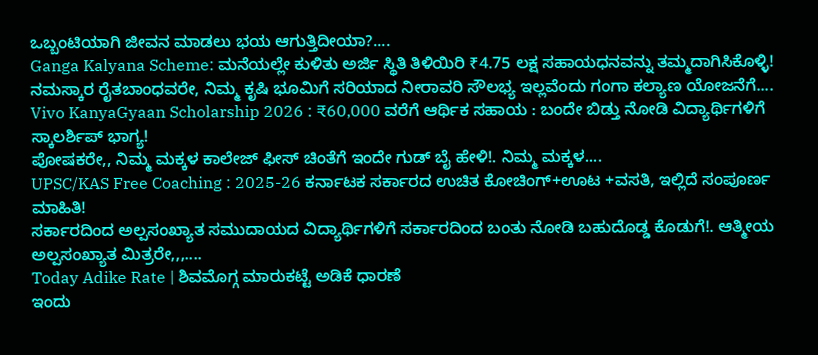ಒಬ್ಬಂಟಿಯಾಗಿ ಜೀವನ ಮಾಡಲು ಭಯ ಆಗುತ್ತಿದೀಯಾ?....
Ganga Kalyana Scheme: ಮನೆಯಲ್ಲೇ ಕುಳಿತು ಅರ್ಜಿ ಸ್ಥಿತಿ ತಿಳಿಯಿರಿ ₹4.75 ಲಕ್ಷ ಸಹಾಯಧನವನ್ನು ತಮ್ಮದಾಗಿಸಿಕೊಳ್ಳಿ!
ನಮಸ್ಕಾರ ರೈತಬಾಂಧವರೇ, ನಿಮ್ಮ ಕೃಷಿ ಭೂಮಿಗೆ ಸರಿಯಾದ ನೀರಾವರಿ ಸೌಲಭ್ಯ ಇಲ್ಲವೆಂದು ಗಂಗಾ ಕಲ್ಯಾಣ ಯೋಜನೆಗೆ....
Vivo KanyaGyaan Scholarship 2026 : ₹60,000 ವರೆಗೆ ಆರ್ಥಿಕ ಸಹಾಯ : ಬಂದೇ ಬಿಡ್ತು ನೋಡಿ ವಿದ್ಯಾರ್ಥಿಗಳಿಗೆ ಸ್ಕಾಲರ್ಶಿಪ್ ಭಾಗ್ಯ!
ಪೋಷಕರೇ,, ನಿಮ್ಮ ಮಕ್ಕಳ ಕಾಲೇಜ್ ಫೀಸ್ ಚಿಂತೆಗೆ ಇಂದೇ ಗುಡ್ ಬೈ ಹೇಳಿ!. ನಿಮ್ಮ ಮಕ್ಕಳ....
UPSC/KAS Free Coaching : 2025-26 ಕರ್ನಾಟಕ ಸರ್ಕಾರದ ಉಚಿತ ಕೋಚಿಂಗ್+ಊಟ +ವಸತಿ, ಇಲ್ಲಿದೆ ಸಂಪೂರ್ಣ ಮಾಹಿತಿ!
ಸರ್ಕಾರದಿಂದ ಅಲ್ಪಸಂಖ್ಯಾತ ಸಮುದಾಯದ ವಿದ್ಯಾರ್ಥಿಗಳಿಗೆ ಸರ್ಕಾರದಿಂದ ಬಂತು ನೋಡಿ ಬಹುದೊಡ್ಡ ಕೊಡುಗೆ!. ಆತ್ಮೀಯ ಅಲ್ಪಸಂಖ್ಯಾತ ಮಿತ್ರರೇ,,,....
Today Adike Rate | ಶಿವಮೊಗ್ಗ ಮಾರುಕಟ್ಟೆ ಅಡಿಕೆ ಧಾರಣೆ
ಇಂದು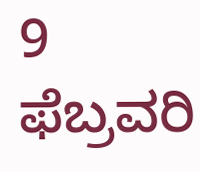9 ಫೆಬ್ರವರಿ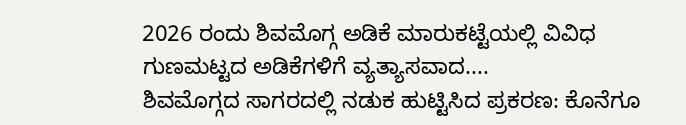2026 ರಂದು ಶಿವಮೊಗ್ಗ ಅಡಿಕೆ ಮಾರುಕಟ್ಟೆಯಲ್ಲಿ ವಿವಿಧ ಗುಣಮಟ್ಟದ ಅಡಿಕೆಗಳಿಗೆ ವ್ಯತ್ಯಾಸವಾದ....
ಶಿವಮೊಗ್ಗದ ಸಾಗರದಲ್ಲಿ ನಡುಕ ಹುಟ್ಟಿಸಿದ ಪ್ರಕರಣ: ಕೊನೆಗೂ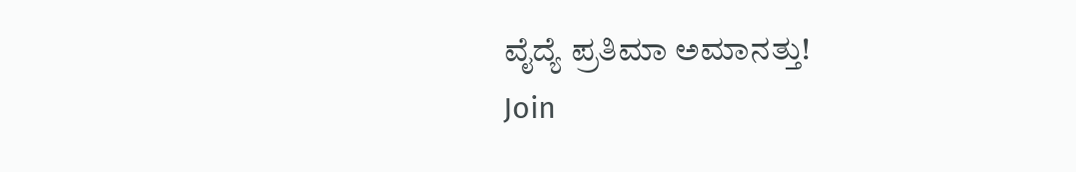ವೈದ್ಯೆ ಪ್ರತಿಮಾ ಅಮಾನತ್ತು!
Join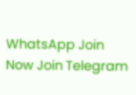WhatsApp Join Now Join Telegram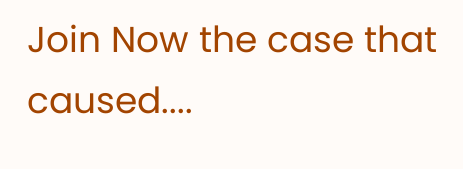Join Now the case that caused....